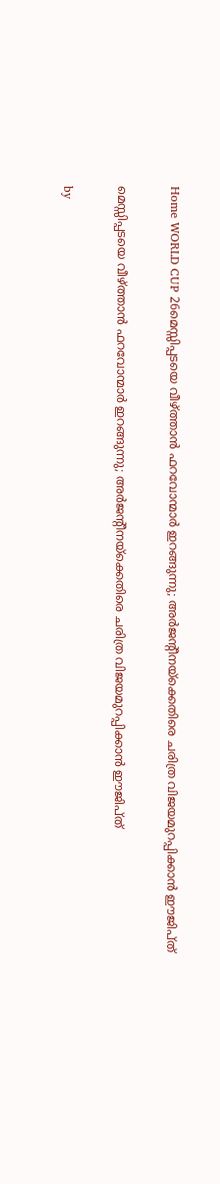Home WORLD CUP 26മെസ്സിപ്പടയെ വീഴ്ത്താൻ ഫറവോന്മാർ ഇറങ്ങുന്നു; അർജന്റീനയ്ക്കെതിരെ ചരിത്ര വിജയമുറപ്പിക്കാൻ ഈജിപ്ത്

മെസ്സിപ്പടയെ വീഴ്ത്താൻ ഫറവോന്മാർ ഇറങ്ങുന്നു; അർജന്റീനയ്ക്കെതിരെ ചരിത്ര വിജയമുറപ്പിക്കാൻ ഈജിപ്ത്

by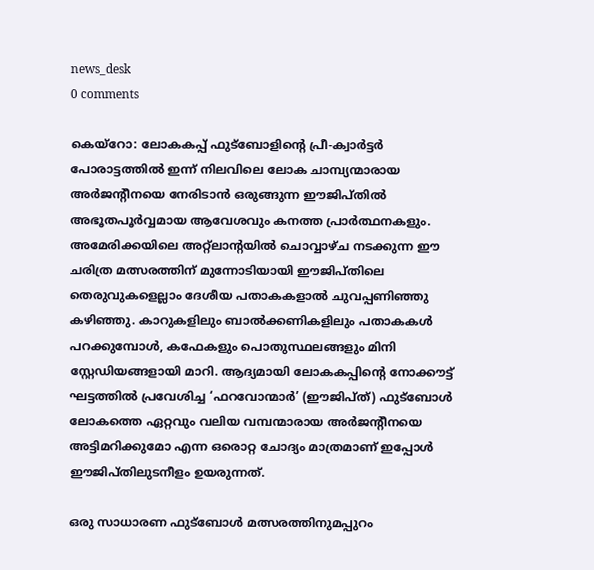news_desk
0 comments

കെയ്‌റോ: ലോകകപ്പ് ഫുട്ബോളിന്റെ പ്രീ-ക്വാർട്ടർ പോരാട്ടത്തിൽ ഇന്ന് നിലവിലെ ലോക ചാമ്പ്യന്മാരായ അർജന്റീനയെ നേരിടാൻ ഒരുങ്ങുന്ന ഈജിപ്തിൽ അഭൂതപൂർവ്വമായ ആവേശവും കനത്ത പ്രാർത്ഥനകളും. അമേരിക്കയിലെ അറ്റ്‌ലാന്റയിൽ ചൊവ്വാഴ്ച നടക്കുന്ന ഈ ചരിത്ര മത്സരത്തിന് മുന്നോടിയായി ഈജിപ്തിലെ തെരുവുകളെല്ലാം ദേശീയ പതാകകളാൽ ചുവപ്പണിഞ്ഞു കഴിഞ്ഞു. കാറുകളിലും ബാൽക്കണികളിലും പതാകകൾ പറക്കുമ്പോൾ, കഫേകളും പൊതുസ്ഥലങ്ങളും മിനി സ്റ്റേഡിയങ്ങളായി മാറി. ആദ്യമായി ലോകകപ്പിന്റെ നോക്കൗട്ട് ഘട്ടത്തിൽ പ്രവേശിച്ച ‘ഫറവോന്മാർ’ (ഈജിപ്ത്) ഫുട്ബോൾ ലോകത്തെ ഏറ്റവും വലിയ വമ്പന്മാരായ അർജന്റീനയെ അട്ടിമറിക്കുമോ എന്ന ഒരൊറ്റ ചോദ്യം മാത്രമാണ് ഇപ്പോൾ ഈജിപ്തിലുടനീളം ഉയരുന്നത്.

ഒരു സാധാരണ ഫുട്ബോൾ മത്സരത്തിനുമപ്പുറം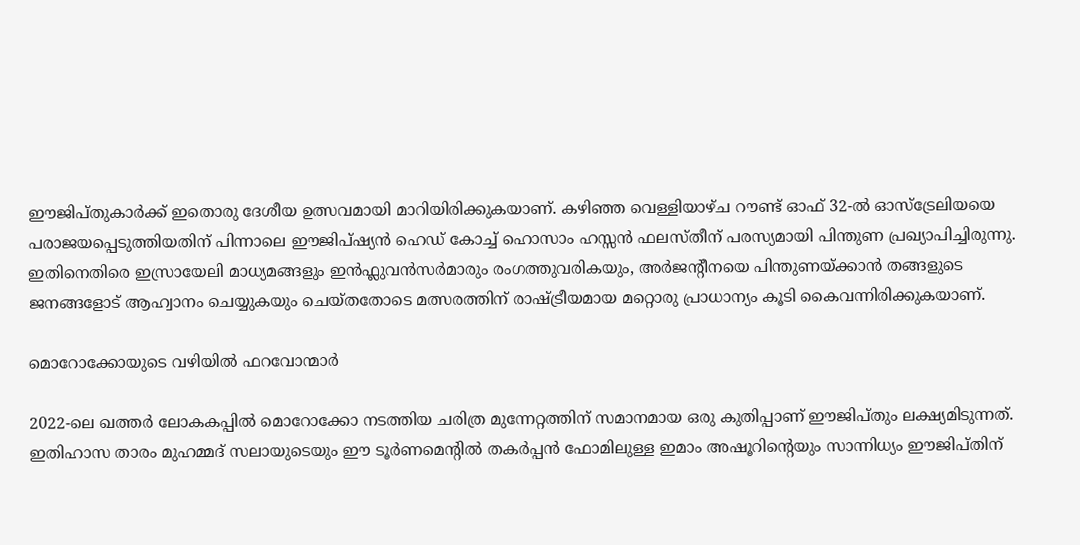ഈജിപ്തുകാർക്ക് ഇതൊരു ദേശീയ ഉത്സവമായി മാറിയിരിക്കുകയാണ്. കഴിഞ്ഞ വെള്ളിയാഴ്ച റൗണ്ട് ഓഫ് 32-ൽ ഓസ്‌ട്രേലിയയെ പരാജയപ്പെടുത്തിയതിന് പിന്നാലെ ഈജിപ്ഷ്യൻ ഹെഡ് കോച്ച് ഹൊസാം ഹസ്സൻ ഫലസ്തീന് പരസ്യമായി പിന്തുണ പ്രഖ്യാപിച്ചിരുന്നു. ഇതിനെതിരെ ഇസ്രായേലി മാധ്യമങ്ങളും ഇൻഫ്ലുവൻസർമാരും രംഗത്തുവരികയും, അർജന്റീനയെ പിന്തുണയ്ക്കാൻ തങ്ങളുടെ ജനങ്ങളോട് ആഹ്വാനം ചെയ്യുകയും ചെയ്തതോടെ മത്സരത്തിന് രാഷ്ട്രീയമായ മറ്റൊരു പ്രാധാന്യം കൂടി കൈവന്നിരിക്കുകയാണ്.

മൊറോക്കോയുടെ വഴിയിൽ ഫറവോന്മാർ

2022-ലെ ഖത്തർ ലോകകപ്പിൽ മൊറോക്കോ നടത്തിയ ചരിത്ര മുന്നേറ്റത്തിന് സമാനമായ ഒരു കുതിപ്പാണ് ഈജിപ്തും ലക്ഷ്യമിടുന്നത്. ഇതിഹാസ താരം മുഹമ്മദ് സലായുടെയും ഈ ടൂർണമെന്റിൽ തകർപ്പൻ ഫോമിലുള്ള ഇമാം അഷൂറിന്റെയും സാന്നിധ്യം ഈജിപ്തിന്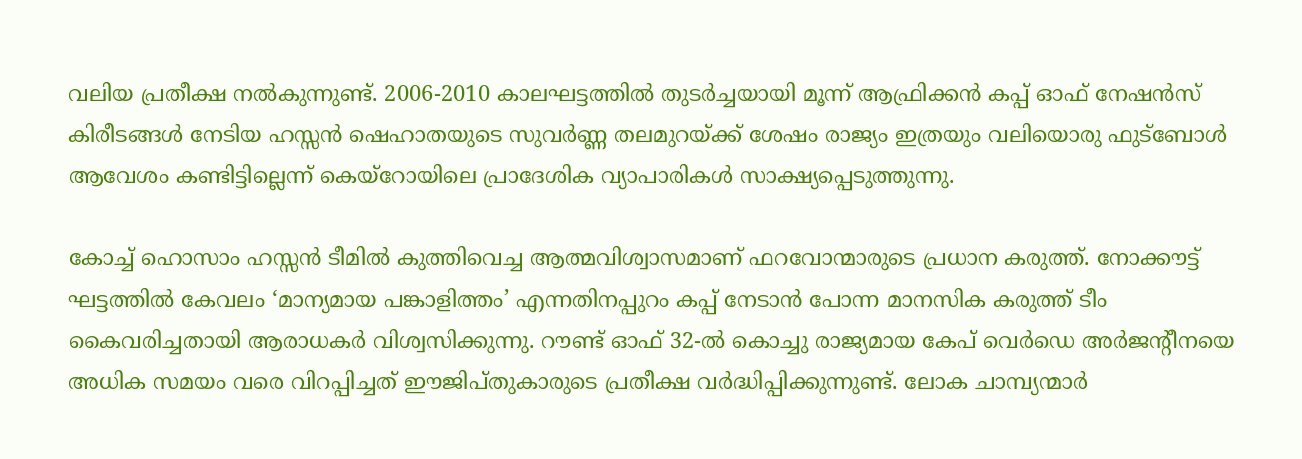വലിയ പ്രതീക്ഷ നൽകുന്നുണ്ട്. 2006-2010 കാലഘട്ടത്തിൽ തുടർച്ചയായി മൂന്ന് ആഫ്രിക്കൻ കപ്പ് ഓഫ് നേഷൻസ് കിരീടങ്ങൾ നേടിയ ഹസ്സൻ ഷെഹാതയുടെ സുവർണ്ണ തലമുറയ്ക്ക് ശേഷം രാജ്യം ഇത്രയും വലിയൊരു ഫുട്ബോൾ ആവേശം കണ്ടിട്ടില്ലെന്ന് കെയ്‌റോയിലെ പ്രാദേശിക വ്യാപാരികൾ സാക്ഷ്യപ്പെടുത്തുന്നു.

കോച്ച് ഹൊസാം ഹസ്സൻ ടീമിൽ കുത്തിവെച്ച ആത്മവിശ്വാസമാണ് ഫറവോന്മാരുടെ പ്രധാന കരുത്ത്. നോക്കൗട്ട് ഘട്ടത്തിൽ കേവലം ‘മാന്യമായ പങ്കാളിത്തം’ എന്നതിനപ്പുറം കപ്പ് നേടാൻ പോന്ന മാനസിക കരുത്ത് ടീം കൈവരിച്ചതായി ആരാധകർ വിശ്വസിക്കുന്നു. റൗണ്ട് ഓഫ് 32-ൽ കൊച്ചു രാജ്യമായ കേപ് വെർഡെ അർജന്റീനയെ അധിക സമയം വരെ വിറപ്പിച്ചത് ഈജിപ്തുകാരുടെ പ്രതീക്ഷ വർദ്ധിപ്പിക്കുന്നുണ്ട്. ലോക ചാമ്പ്യന്മാർ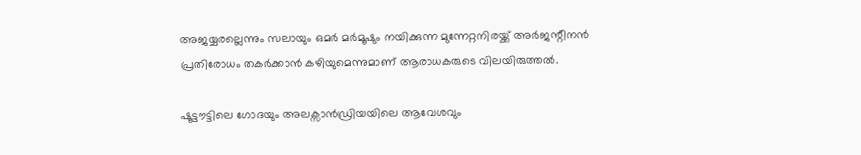അജയ്യരല്ലെന്നും സലായും ഒമർ മർമൂഷും നയിക്കുന്ന മുന്നേറ്റനിരയ്ക്ക് അർജന്റീനൻ പ്രതിരോധം തകർക്കാൻ കഴിയുമെന്നുമാണ് ആരാധകരുടെ വിലയിരുത്തൽ.

ഷൂട്ടൗട്ടിലെ ഗോദയും അലക്സാൻഡ്രിയയിലെ ആവേശവും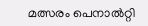മത്സരം പെനാൽറ്റി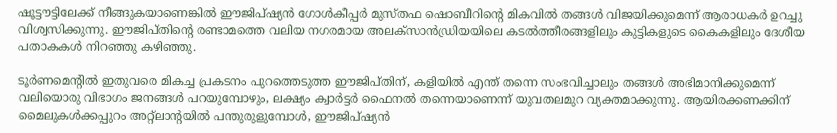ഷൂട്ടൗട്ടിലേക്ക് നീങ്ങുകയാണെങ്കിൽ ഈജിപ്ഷ്യൻ ഗോൾകീപ്പർ മുസ്തഫ ഷൊബീറിന്റെ മികവിൽ തങ്ങൾ വിജയിക്കുമെന്ന് ആരാധകർ ഉറച്ചു വിശ്വസിക്കുന്നു. ഈജിപ്തിന്റെ രണ്ടാമത്തെ വലിയ നഗരമായ അലക്സാൻഡ്രിയയിലെ കടൽത്തീരങ്ങളിലും കുട്ടികളുടെ കൈകളിലും ദേശീയ പതാകകൾ നിറഞ്ഞു കഴിഞ്ഞു.

ടൂർണമെന്റിൽ ഇതുവരെ മികച്ച പ്രകടനം പുറത്തെടുത്ത ഈജിപ്തിന്, കളിയിൽ എന്ത് തന്നെ സംഭവിച്ചാലും തങ്ങൾ അഭിമാനിക്കുമെന്ന് വലിയൊരു വിഭാഗം ജനങ്ങൾ പറയുമ്പോഴും, ലക്ഷ്യം ക്വാർട്ടർ ഫൈനൽ തന്നെയാണെന്ന് യുവതലമുറ വ്യക്തമാക്കുന്നു. ആയിരക്കണക്കിന് മൈലുകൾക്കപ്പുറം അറ്റ്‌ലാന്റയിൽ പന്തുരുളുമ്പോൾ, ഈജിപ്ഷ്യൻ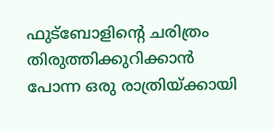ഫുട്ബോളിന്റെ ചരിത്രം തിരുത്തിക്കുറിക്കാൻ പോന്ന ഒരു രാത്രിയ്ക്കായി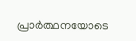പ്രാർത്ഥനയോടെ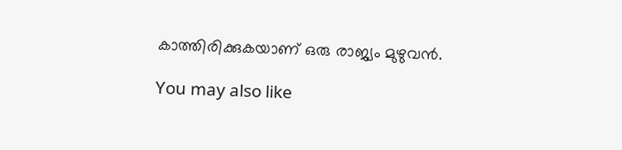കാത്തിരിക്കുകയാണ് ഒരു രാജ്യം മുഴുവൻ.

You may also like